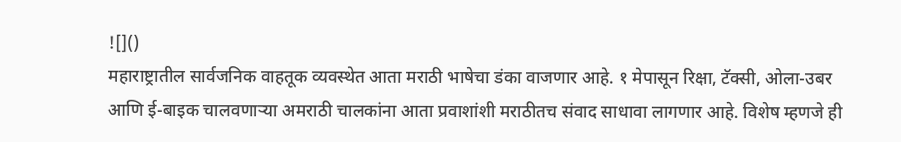![]()
महाराष्ट्रातील सार्वजनिक वाहतूक व्यवस्थेत आता मराठी भाषेचा डंका वाजणार आहे. १ मेपासून रिक्षा, टॅक्सी, ओला-उबर आणि ई-बाइक चालवणाऱ्या अमराठी चालकांना आता प्रवाशांशी मराठीतच संवाद साधावा लागणार आहे. विशेष म्हणजे ही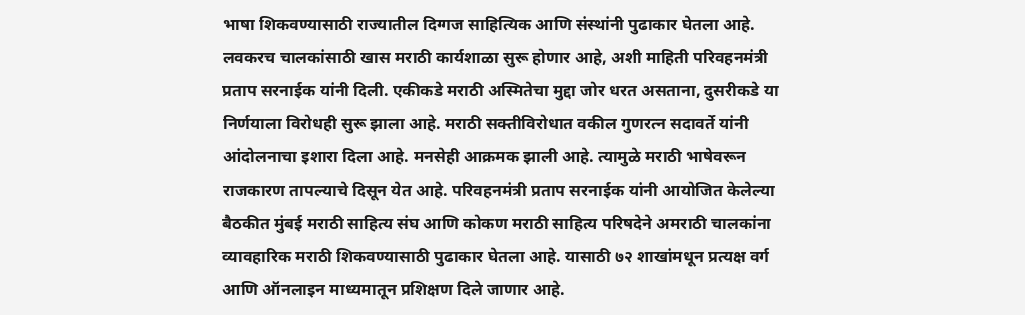भाषा शिकवण्यासाठी राज्यातील दिग्गज साहित्यिक आणि संस्थांनी पुढाकार घेतला आहे. लवकरच चालकांसाठी खास मराठी कार्यशाळा सुरू होणार आहे, अशी माहिती परिवहनमंत्री प्रताप सरनाईक यांनी दिली. एकीकडे मराठी अस्मितेचा मुद्दा जोर धरत असताना, दुसरीकडे या निर्णयाला विरोधही सुरू झाला आहे. मराठी सक्तीविरोधात वकील गुणरत्न सदावर्ते यांनी आंदोलनाचा इशारा दिला आहे. मनसेही आक्रमक झाली आहे. त्यामुळे मराठी भाषेवरून राजकारण तापल्याचे दिसून येत आहे. परिवहनमंत्री प्रताप सरनाईक यांनी आयोजित केलेल्या बैठकीत मुंबई मराठी साहित्य संघ आणि कोकण मराठी साहित्य परिषदेने अमराठी चालकांना व्यावहारिक मराठी शिकवण्यासाठी पुढाकार घेतला आहे. यासाठी ७२ शाखांमधून प्रत्यक्ष वर्ग आणि ऑनलाइन माध्यमातून प्रशिक्षण दिले जाणार आहे.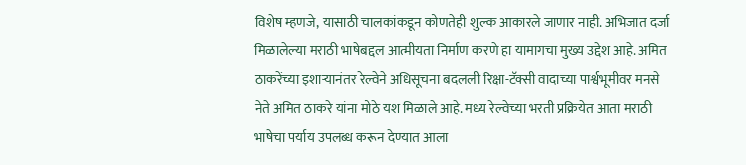विशेष म्हणजे, यासाठी चालकांकडून कोणतेही शुल्क आकारले जाणार नाही. अभिजात दर्जा मिळालेल्या मराठी भाषेबद्दल आत्मीयता निर्माण करणे हा यामागचा मुख्य उद्देश आहे. अमित ठाकरेंच्या इशाऱ्यानंतर रेल्वेने अधिसूचना बदलली रिक्षा-टॅक्सी वादाच्या पार्श्वभूमीवर मनसे नेते अमित ठाकरे यांना मोठे यश मिळाले आहे. मध्य रेल्वेच्या भरती प्रक्रियेत आता मराठी भाषेचा पर्याय उपलब्ध करून देण्यात आला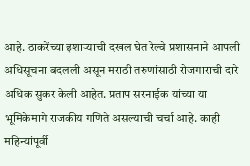आहे. ठाकरेंच्या इशाऱ्याची दखल घेत रेल्वे प्रशासनाने आपली अधिसूचना बदलली असून मराठी तरुणांसाठी रोजगाराची दारे अधिक सुकर केली आहेत. प्रताप सरनाईक यांच्या या भूमिकेमागे राजकीय गणिते असल्याची चर्चा आहे. काही महिन्यांपूर्वी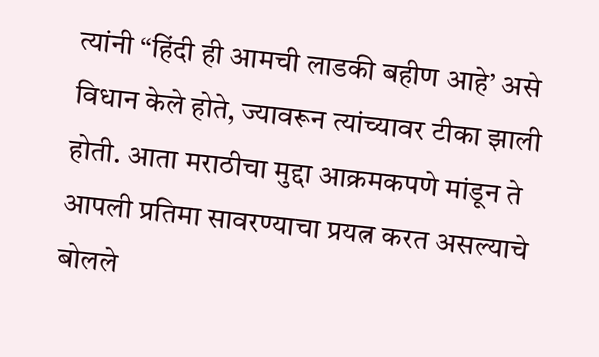त्यांनी “हिंदी ही आमची लाडकी बहीण आहे’ असे विधान केले होते, ज्यावरून त्यांच्यावर टीका झाली होती. आता मराठीचा मुद्दा आक्रमकपणे मांडून ते आपली प्रतिमा सावरण्याचा प्रयत्न करत असल्याचे बोलले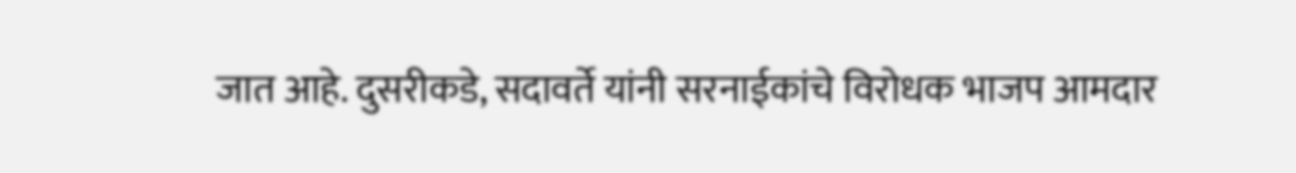जात आहे. दुसरीकडे, सदावर्ते यांनी सरनाईकांचे विरोधक भाजप आमदार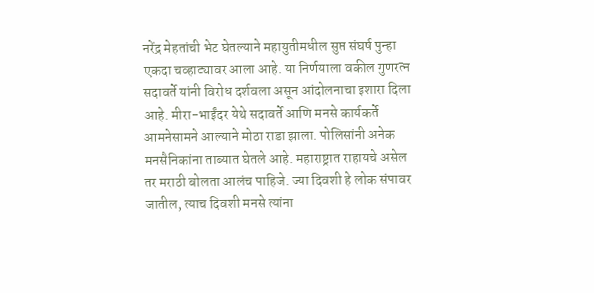नरेंद्र मेहतांची भेट घेतल्याने महायुतीमधील सुप्त संघर्ष पुन्हा एकदा चव्हाट्यावर आला आहे. या निर्णयाला वकील गुणरत्न सदावर्ते यांनी विरोध दर्शवला असून आंदोलनाचा इशारा दिला आहे. मीरा-भाईंदर येथे सदावर्ते आणि मनसे कार्यकर्ते आमनेसामने आल्याने मोठा राडा झाला. पोलिसांनी अनेक मनसैनिकांना ताब्यात घेतले आहे. महाराष्ट्रात राहायचे असेल तर मराठी बोलता आलंच पाहिजे. ज्या दिवशी हे लोक संपावर जातील, त्याच दिवशी मनसे त्यांना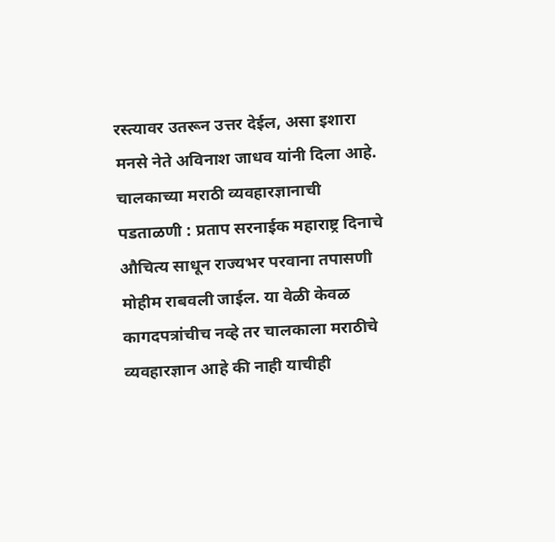रस्त्यावर उतरून उत्तर देईल, असा इशारा मनसे नेते अविनाश जाधव यांनी दिला आहे. चालकाच्या मराठी व्यवहारज्ञानाची पडताळणी : प्रताप सरनाईक महाराष्ट्र दिनाचे औचित्य साधून राज्यभर परवाना तपासणी मोहीम राबवली जाईल. या वेळी केवळ कागदपत्रांचीच नव्हे तर चालकाला मराठीचे व्यवहारज्ञान आहे की नाही याचीही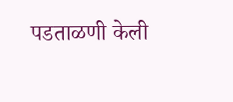पडताळणी केली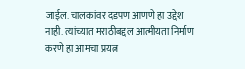जाईल. चालकांवर दडपण आणणे हा उद्देश नाही. त्यांच्यात मराठीबद्दल आत्मीयता निर्माण करणे हा आमचा प्रयत्न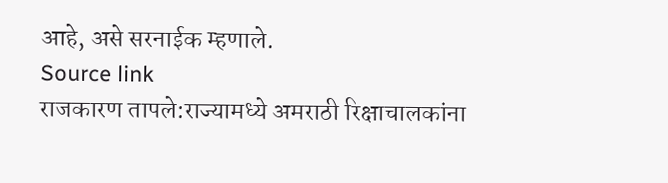आहे, असे सरनाईक म्हणाले.
Source link
राजकारण तापले:राज्यामध्ये अमराठी रिक्षाचालकांना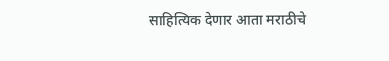साहित्यिक देणार आता मराठीचे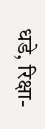धडे, रिक्षा-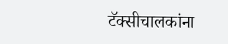टॅक्सीचालकांना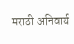मराठी अनिवार्य